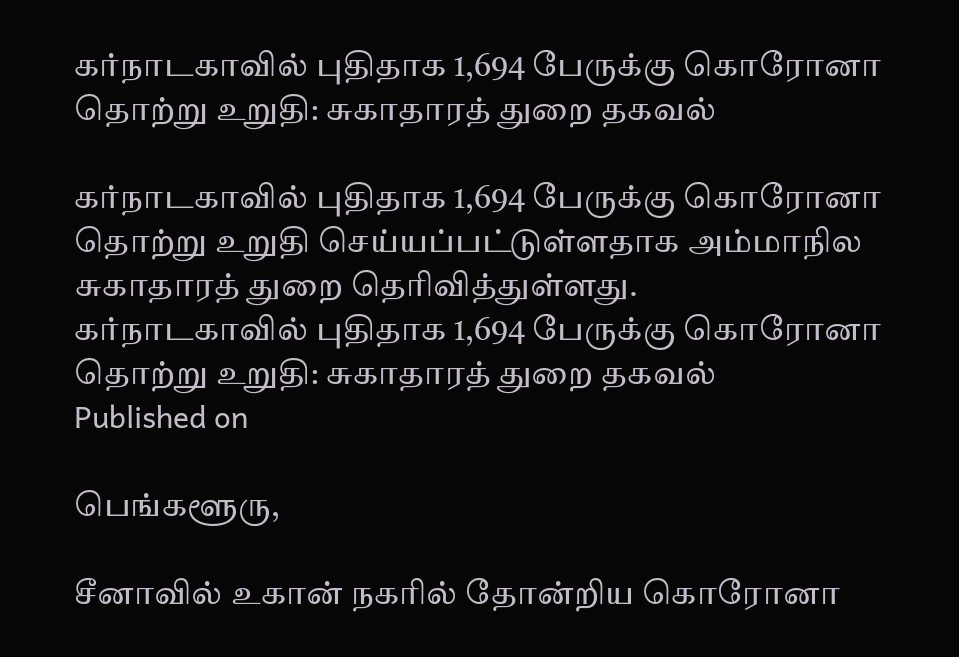கர்நாடகாவில் புதிதாக 1,694 பேருக்கு கொரோனா தொற்று உறுதி: சுகாதாரத் துறை தகவல்

கர்நாடகாவில் புதிதாக 1,694 பேருக்கு கொரோனா தொற்று உறுதி செய்யப்பட்டுள்ளதாக அம்மாநில சுகாதாரத் துறை தெரிவித்துள்ளது.
கர்நாடகாவில் புதிதாக 1,694 பேருக்கு கொரோனா தொற்று உறுதி: சுகாதாரத் துறை தகவல்
Published on

பெங்களூரு,

சீனாவில் உகான் நகரில் தோன்றிய கொரோனா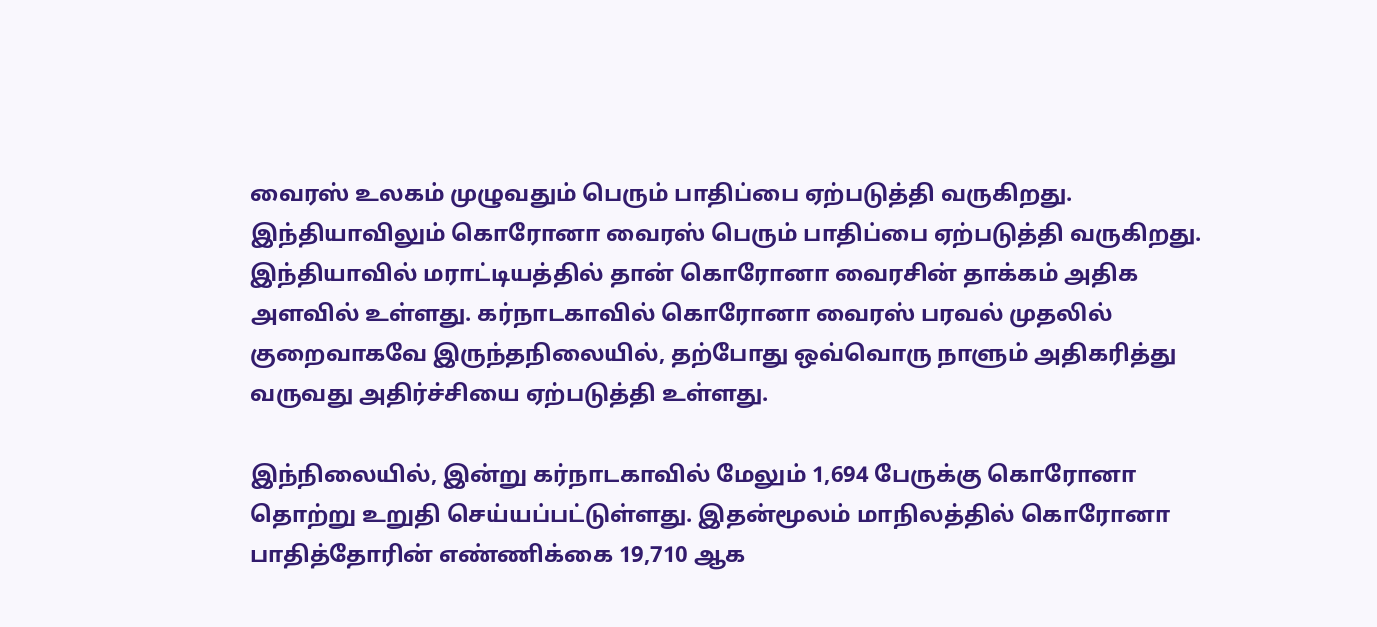வைரஸ் உலகம் முழுவதும் பெரும் பாதிப்பை ஏற்படுத்தி வருகிறது. இந்தியாவிலும் கொரோனா வைரஸ் பெரும் பாதிப்பை ஏற்படுத்தி வருகிறது. இந்தியாவில் மராட்டியத்தில் தான் கொரோனா வைரசின் தாக்கம் அதிக அளவில் உள்ளது. கர்நாடகாவில் கொரோனா வைரஸ் பரவல் முதலில் குறைவாகவே இருந்தநிலையில், தற்போது ஒவ்வொரு நாளும் அதிகரித்து வருவது அதிர்ச்சியை ஏற்படுத்தி உள்ளது.

இந்நிலையில், இன்று கர்நாடகாவில் மேலும் 1,694 பேருக்கு கொரோனா தொற்று உறுதி செய்யப்பட்டுள்ளது. இதன்மூலம் மாநிலத்தில் கொரோனா பாதித்தோரின் எண்ணிக்கை 19,710 ஆக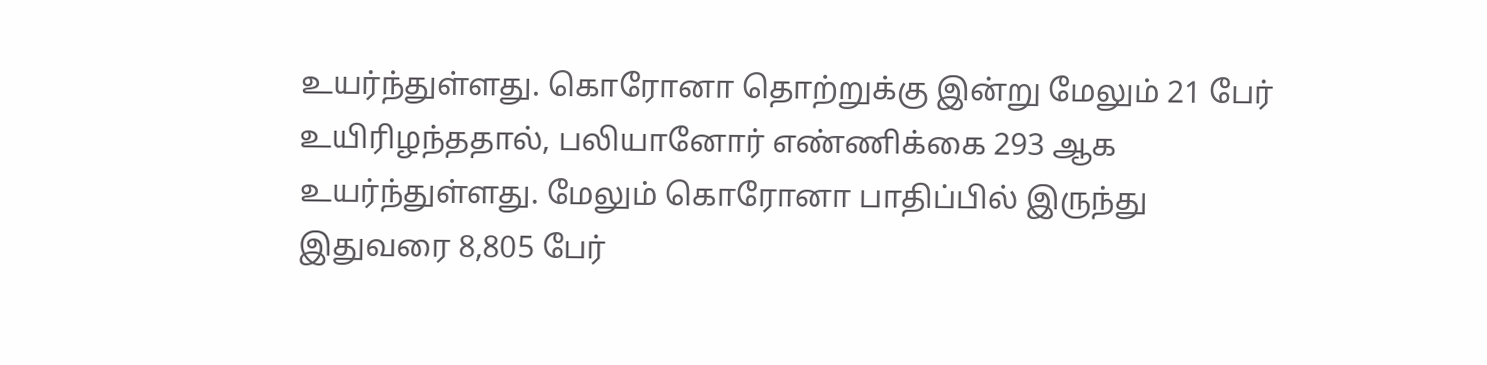உயர்ந்துள்ளது. கொரோனா தொற்றுக்கு இன்று மேலும் 21 பேர் உயிரிழந்ததால், பலியானோர் எண்ணிக்கை 293 ஆக உயர்ந்துள்ளது. மேலும் கொரோனா பாதிப்பில் இருந்து இதுவரை 8,805 பேர்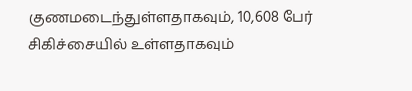குணமடைந்துள்ளதாகவும், 10,608 பேர் சிகிச்சையில் உள்ளதாகவும்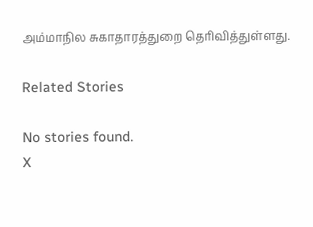அம்மாநில சுகாதாரத்துறை தெரிவித்துள்ளது.

Related Stories

No stories found.
X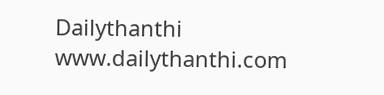Dailythanthi
www.dailythanthi.com